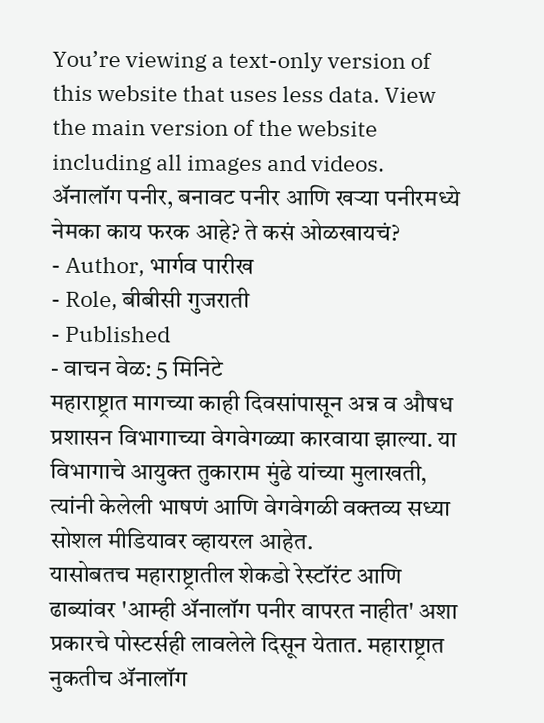You’re viewing a text-only version of this website that uses less data. View the main version of the website including all images and videos.
ॲनालॉग पनीर, बनावट पनीर आणि खऱ्या पनीरमध्ये नेमका काय फरक आहे? ते कसं ओळखायचं?
- Author, भार्गव पारीख
- Role, बीबीसी गुजराती
- Published
- वाचन वेळ: 5 मिनिटे
महाराष्ट्रात मागच्या काही दिवसांपासून अन्न व औषध प्रशासन विभागाच्या वेगवेगळ्या कारवाया झाल्या. या विभागाचे आयुक्त तुकाराम मुंढे यांच्या मुलाखती, त्यांनी केलेली भाषणं आणि वेगवेगळी वक्तव्य सध्या सोशल मीडियावर व्हायरल आहेत.
यासोबतच महाराष्ट्रातील शेकडो रेस्टॉरंट आणि ढाब्यांवर 'आम्ही ॲनालॉग पनीर वापरत नाहीत' अशा प्रकारचे पोस्टर्सही लावलेले दिसून येतात. महाराष्ट्रात नुकतीच ॲनालॉग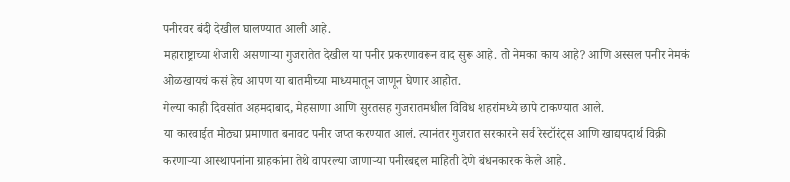पनीरवर बंदी देखील घालण्यात आली आहे.
महाराष्ट्राच्या शेजारी असणाऱ्या गुजरातेत देखील या पनीर प्रकरणावरून वाद सुरू आहे. तो नेमका काय आहे? आणि अस्सल पनीर नेमकं ओळखायचं कसं हेच आपण या बातमीच्या माध्यमातून जाणून घेणार आहोत.
गेल्या काही दिवसांत अहमदाबाद, मेहसाणा आणि सुरतसह गुजरातमधील विविध शहरांमध्ये छापे टाकण्यात आले.
या कारवाईत मोठ्या प्रमाणात बनावट पनीर जप्त करण्यात आलं. त्यानंतर गुजरात सरकारने सर्व रेस्टॉरंट्स आणि खाद्यपदार्थ विक्री करणाऱ्या आस्थापनांना ग्राहकांना तेथे वापरल्या जाणाऱ्या पनीरबद्दल माहिती देणे बंधनकारक केले आहे.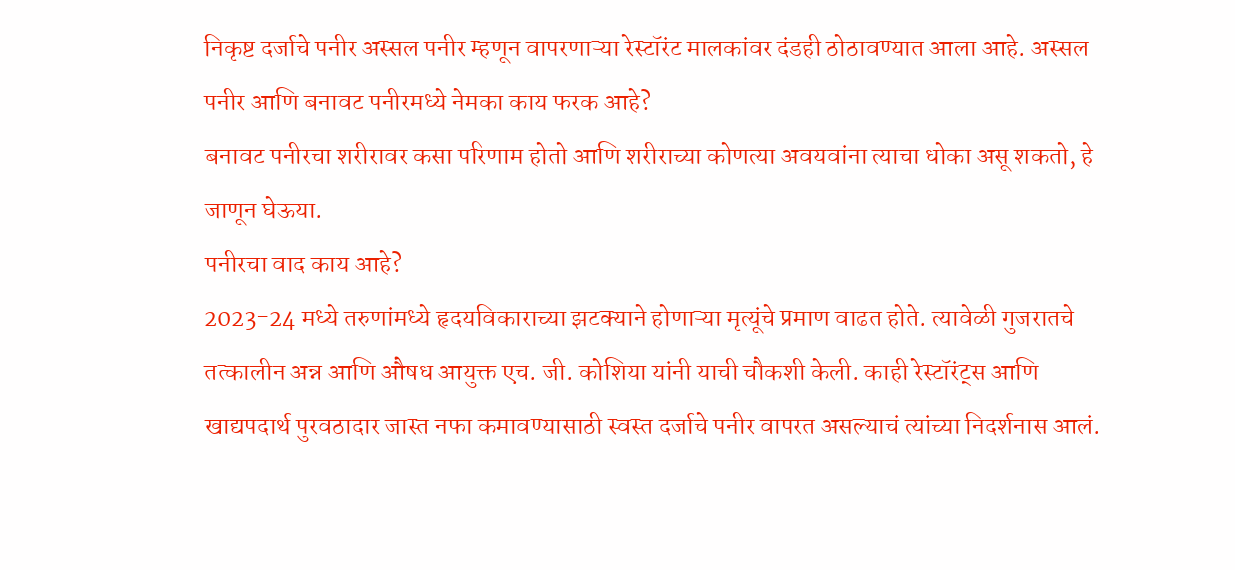निकृष्ट दर्जाचे पनीर अस्सल पनीर म्हणून वापरणाऱ्या रेस्टॉरंट मालकांवर दंडही ठोठावण्यात आला आहे. अस्सल पनीर आणि बनावट पनीरमध्ये नेमका काय फरक आहे?
बनावट पनीरचा शरीरावर कसा परिणाम होतो आणि शरीराच्या कोणत्या अवयवांना त्याचा धोका असू शकतो, हे जाणून घेऊया.
पनीरचा वाद काय आहे?
2023-24 मध्ये तरुणांमध्ये हृदयविकाराच्या झटक्याने होणाऱ्या मृत्यूंचे प्रमाण वाढत होते. त्यावेळी गुजरातचे तत्कालीन अन्न आणि औषध आयुक्त एच. जी. कोशिया यांनी याची चौकशी केली. काही रेस्टॉरंट्स आणि खाद्यपदार्थ पुरवठादार जास्त नफा कमावण्यासाठी स्वस्त दर्जाचे पनीर वापरत असल्याचं त्यांच्या निदर्शनास आलं.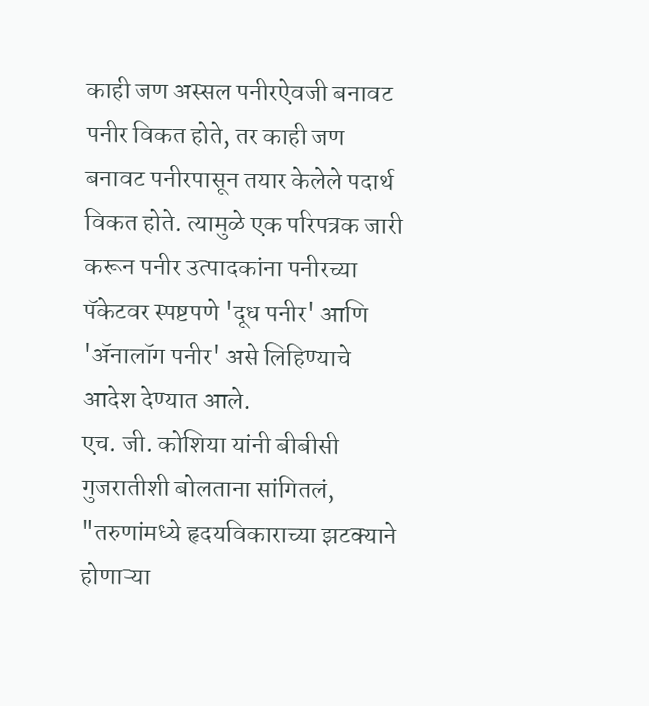काही जण अस्सल पनीरऐवजी बनावट पनीर विकत होते, तर काही जण बनावट पनीरपासून तयार केलेले पदार्थ विकत होते. त्यामुळे एक परिपत्रक जारी करून पनीर उत्पादकांना पनीरच्या पॅकेटवर स्पष्टपणे 'दूध पनीर' आणि 'ॲनालॉग पनीर' असे लिहिण्याचे आदेश देण्यात आले.
एच. जी. कोशिया यांनी बीबीसी गुजरातीशी बोलताना सांगितलं, "तरुणांमध्ये हृदयविकाराच्या झटक्याने होणाऱ्या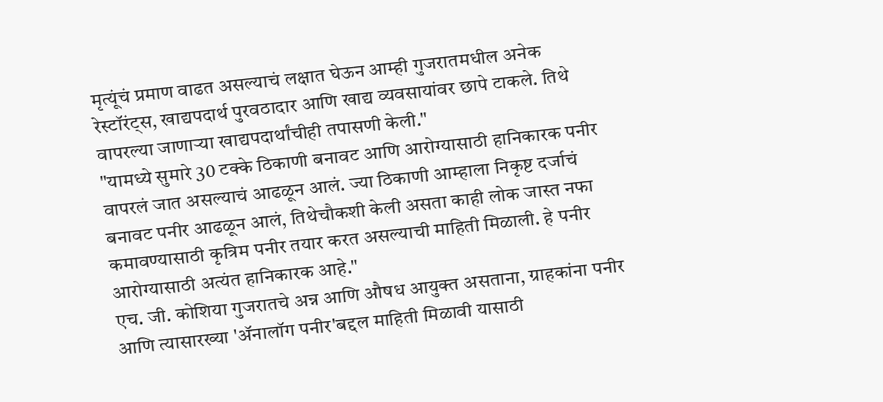मृत्यूंचं प्रमाण वाढत असल्याचं लक्षात घेऊन आम्ही गुजरातमधील अनेक रेस्टॉरंट्स, खाद्यपदार्थ पुरवठादार आणि खाद्य व्यवसायांवर छापे टाकले. तिथे वापरल्या जाणाऱ्या खाद्यपदार्थांचीही तपासणी केली."
"यामध्ये सुमारे 30 टक्के ठिकाणी बनावट आणि आरोग्यासाठी हानिकारक पनीर वापरलं जात असल्याचं आढळून आलं. ज्या ठिकाणी आम्हाला निकृष्ट दर्जाचं बनावट पनीर आढळून आलं, तिथेचौकशी केली असता काही लोक जास्त नफा कमावण्यासाठी कृत्रिम पनीर तयार करत असल्याची माहिती मिळाली. हे पनीर आरोग्यासाठी अत्यंत हानिकारक आहे."
एच. जी. कोशिया गुजरातचे अन्न आणि औषध आयुक्त असताना, ग्राहकांना पनीर आणि त्यासारख्या 'ॲनालॉग पनीर'बद्दल माहिती मिळावी यासाठी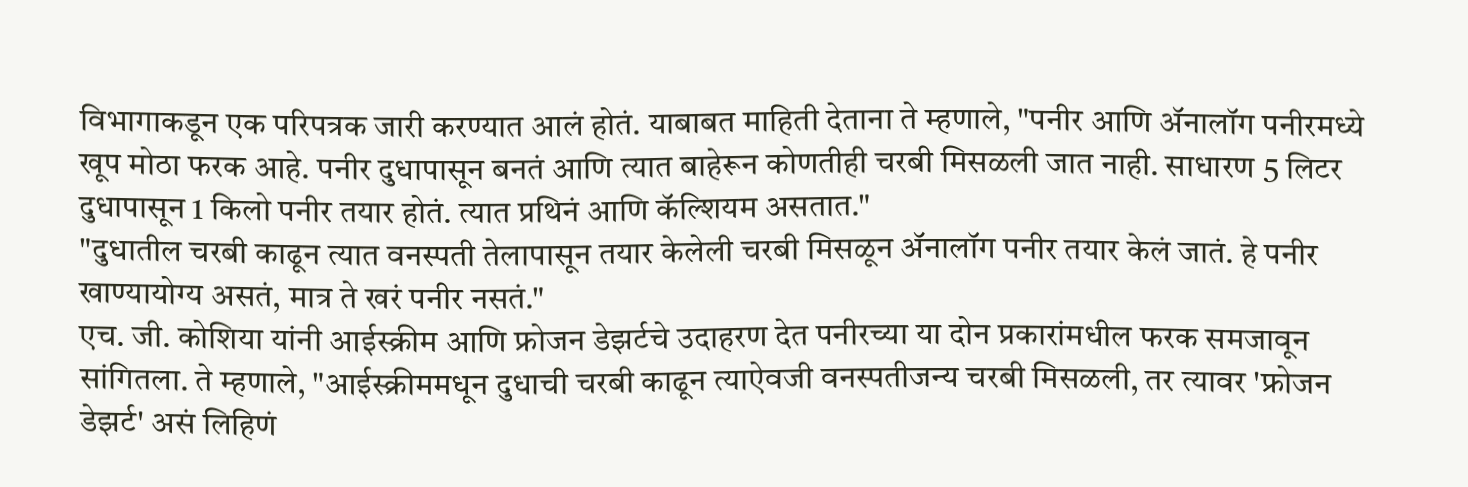विभागाकडून एक परिपत्रक जारी करण्यात आलं होतं. याबाबत माहिती देताना ते म्हणाले, "पनीर आणि ॲनालॉग पनीरमध्ये खूप मोठा फरक आहे. पनीर दुधापासून बनतं आणि त्यात बाहेरून कोणतीही चरबी मिसळली जात नाही. साधारण 5 लिटर दुधापासून 1 किलो पनीर तयार होतं. त्यात प्रथिनं आणि कॅल्शियम असतात."
"दुधातील चरबी काढून त्यात वनस्पती तेलापासून तयार केलेली चरबी मिसळून ॲनालॉग पनीर तयार केलं जातं. हे पनीर खाण्यायोग्य असतं, मात्र ते खरं पनीर नसतं."
एच. जी. कोशिया यांनी आईस्क्रीम आणि फ्रोजन डेझर्टचे उदाहरण देत पनीरच्या या दोन प्रकारांमधील फरक समजावून सांगितला. ते म्हणाले, "आईस्क्रीममधून दुधाची चरबी काढून त्याऐवजी वनस्पतीजन्य चरबी मिसळली, तर त्यावर 'फ्रोजन डेझर्ट' असं लिहिणं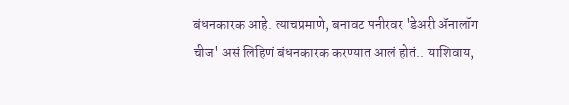बंधनकारक आहे. त्याचप्रमाणे, बनावट पनीरवर 'डेअरी ॲनालॉग चीज' असं लिहिणं बंधनकारक करण्यात आलं होतं.. याशिवाय,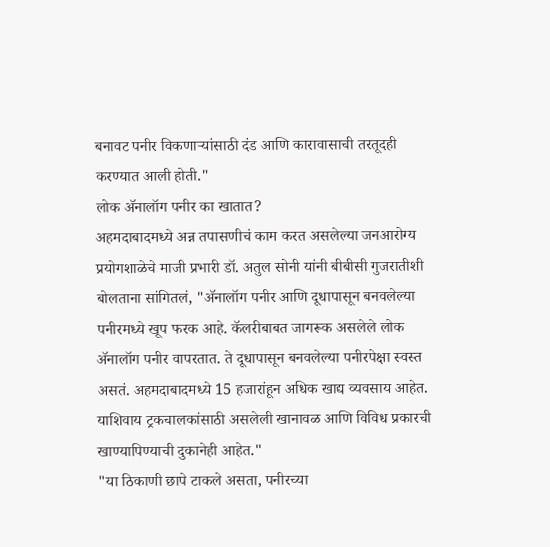बनावट पनीर विकणाऱ्यांसाठी दंड आणि कारावासाची तरतूदही करण्यात आली होती."
लोक ॲनालॉग पनीर का खातात?
अहमदाबादमध्ये अन्न तपासणीचं काम करत असलेल्या जनआरोग्य प्रयोगशाळेचे माजी प्रभारी डॉ. अतुल सोनी यांनी बीबीसी गुजरातीशी बोलताना सांगितलं, "ॲनालॉग पनीर आणि दूधापासून बनवलेल्या पनीरमध्ये खूप फरक आहे. कॅलरीबाबत जागरूक असलेले लोक ॲनालॉग पनीर वापरतात. ते दूधापासून बनवलेल्या पनीरपेक्षा स्वस्त असतं. अहमदाबादमध्ये 15 हजारांहून अधिक खाद्य व्यवसाय आहेत. याशिवाय ट्रकचालकांसाठी असलेली खानावळ आणि विविध प्रकारची खाण्यापिण्याची दुकानेही आहेत."
"या ठिकाणी छापे टाकले असता, पनीरच्या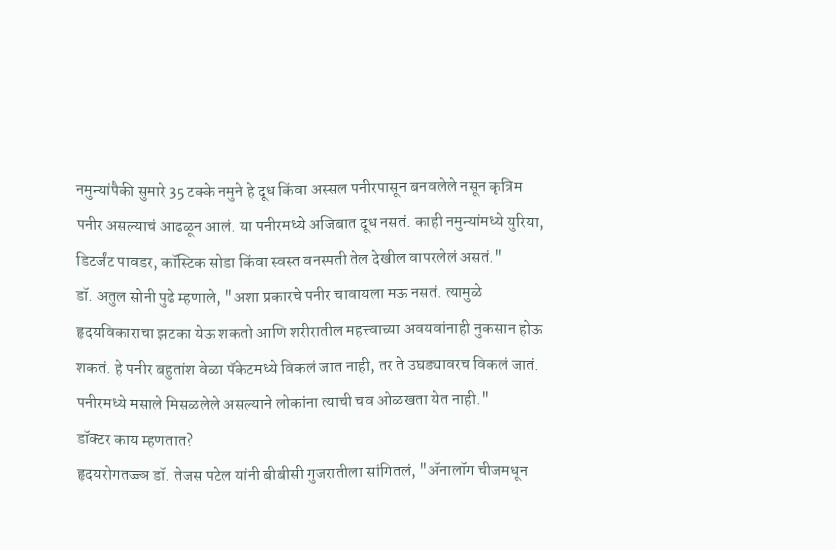नमुन्यांपैकी सुमारे 35 टक्के नमुने हे दूध किंवा अस्सल पनीरपासून बनवलेले नसून कृत्रिम पनीर असल्याचं आढळून आलं. या पनीरमध्ये अजिबात दूध नसतं. काही नमुन्यांमध्ये युरिया, डिटर्जंट पावडर, कॉस्टिक सोडा किंवा स्वस्त वनस्पती तेल देखील वापरलेलं असतं."
डॉ. अतुल सोनी पुढे म्हणाले, "अशा प्रकारचे पनीर चावायला मऊ नसतं. त्यामुळे हृदयविकाराचा झटका येऊ शकतो आणि शरीरातील महत्त्वाच्या अवयवांनाही नुकसान होऊ शकतं. हे पनीर बहुतांश वेळा पॅकेटमध्ये विकलं जात नाही, तर ते उघड्यावरच विकलं जातं. पनीरमध्ये मसाले मिसळलेले असल्याने लोकांना त्याची चव ओळखता येत नाही."
डॉक्टर काय म्हणतात?
हृदयरोगतज्ज्ञ डॉ. तेजस पटेल यांनी बीबीसी गुजरातीला सांगितलं, "ॲनालॉग चीजमधून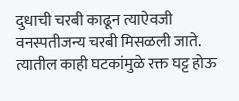दुधाची चरबी काढून त्याऐवजी वनस्पतीजन्य चरबी मिसळली जाते. त्यातील काही घटकांमुळे रक्त घट्ट होऊ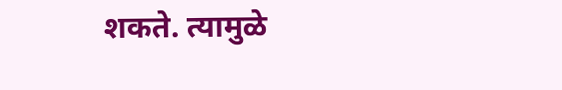शकते. त्यामुळे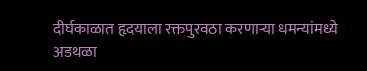दीर्घकाळात हृदयाला रक्तपुरवठा करणाऱ्या धमन्यांमध्ये अडथळा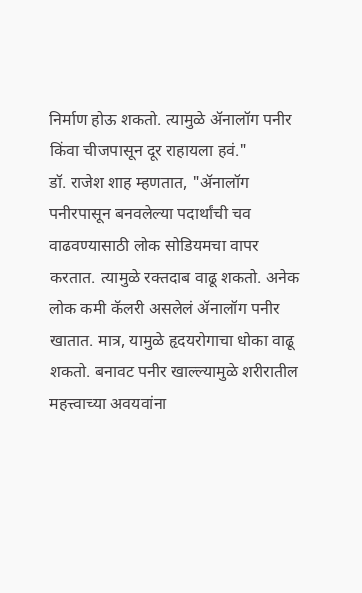निर्माण होऊ शकतो. त्यामुळे ॲनालॉग पनीर किंवा चीजपासून दूर राहायला हवं."
डॉ. राजेश शाह म्हणतात, "ॲनालॉग पनीरपासून बनवलेल्या पदार्थांची चव वाढवण्यासाठी लोक सोडियमचा वापर करतात. त्यामुळे रक्तदाब वाढू शकतो. अनेक लोक कमी कॅलरी असलेलं ॲनालॉग पनीर खातात. मात्र, यामुळे हृदयरोगाचा धोका वाढू शकतो. बनावट पनीर खाल्ल्यामुळे शरीरातील महत्त्वाच्या अवयवांना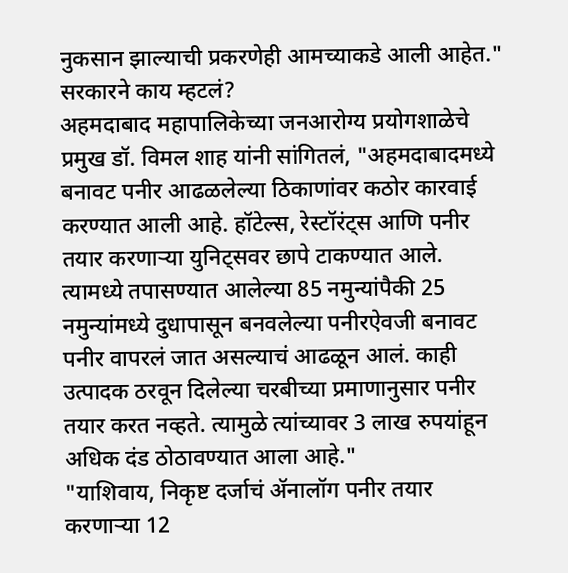नुकसान झाल्याची प्रकरणेही आमच्याकडे आली आहेत."
सरकारने काय म्हटलं?
अहमदाबाद महापालिकेच्या जनआरोग्य प्रयोगशाळेचे प्रमुख डॉ. विमल शाह यांनी सांगितलं, "अहमदाबादमध्ये बनावट पनीर आढळलेल्या ठिकाणांवर कठोर कारवाई करण्यात आली आहे. हॉटेल्स, रेस्टॉरंट्स आणि पनीर तयार करणाऱ्या युनिट्सवर छापे टाकण्यात आले. त्यामध्ये तपासण्यात आलेल्या 85 नमुन्यांपैकी 25 नमुन्यांमध्ये दुधापासून बनवलेल्या पनीरऐवजी बनावट पनीर वापरलं जात असल्याचं आढळून आलं. काही उत्पादक ठरवून दिलेल्या चरबीच्या प्रमाणानुसार पनीर तयार करत नव्हते. त्यामुळे त्यांच्यावर 3 लाख रुपयांहून अधिक दंड ठोठावण्यात आला आहे."
"याशिवाय, निकृष्ट दर्जाचं ॲनालॉग पनीर तयार करणाऱ्या 12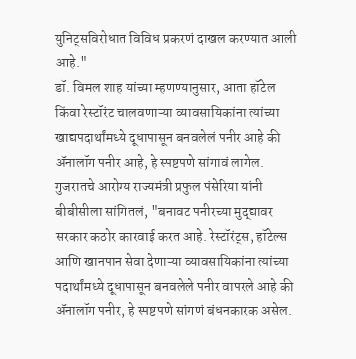युनिट्सविरोधात विविध प्रकरणं दाखल करण्यात आली आहे."
डॉ. विमल शाह यांच्या म्हणण्यानुसार, आता हॉटेल किंवा रेस्टॉरंट चालवणाऱ्या व्यावसायिकांना त्यांच्या खाद्यपदार्थांमध्ये दूधापासून बनवलेलं पनीर आहे की ॲनालॉग पनीर आहे, हे स्पष्टपणे सांगावं लागेल.
गुजरातचे आरोग्य राज्यमंत्री प्रफुल पंसेरिया यांनी बीबीसीला सांगितलं, "बनावट पनीरच्या मुद्द्यावर सरकार कठोर कारवाई करत आहे. रेस्टॉरंट्स, हॉटेल्स आणि खानपान सेवा देणाऱ्या व्यावसायिकांना त्यांच्या पदार्थांमध्ये दूधापासून बनवलेले पनीर वापरले आहे की ॲनालॉग पनीर, हे स्पष्टपणे सांगणं बंधनकारक असेल.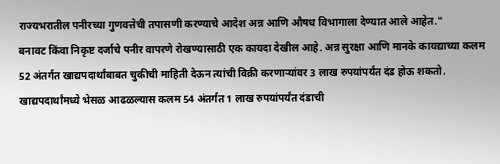राज्यभरातील पनीरच्या गुणवत्तेची तपासणी करण्याचे आदेश अन्न आणि औषध विभागाला देण्यात आले आहेत."
बनावट किंवा निकृष्ट दर्जाचे पनीर वापरणे रोखण्यासाठी एक कायदा देखील आहे. अन्न सुरक्षा आणि मानके कायद्याच्या कलम 52 अंतर्गत खाद्यपदार्थांबाबत चुकीची माहिती देऊन त्यांची विक्री करणाऱ्यांवर 3 लाख रुपयांपर्यंत दंड होऊ शकतो.
खाद्यपदार्थांमध्ये भेसळ आढळल्यास कलम 54 अंतर्गत 1 लाख रुपयांपर्यंत दंडाची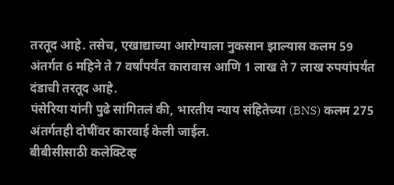तरतूद आहे. तसेच, एखाद्याच्या आरोग्याला नुकसान झाल्यास कलम 59 अंतर्गत 6 महिने ते 7 वर्षांपर्यंत कारावास आणि 1 लाख ते 7 लाख रुपयांपर्यंत दंडाची तरतूद आहे.
पंसेरिया यांनी पुढे सांगितलं की, भारतीय न्याय संहितेच्या (BNS) कलम 275 अंतर्गतही दोषींवर कारवाई केली जाईल.
बीबीसीसाठी कलेक्टिव्ह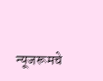न्यूजरूमचे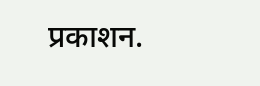प्रकाशन.